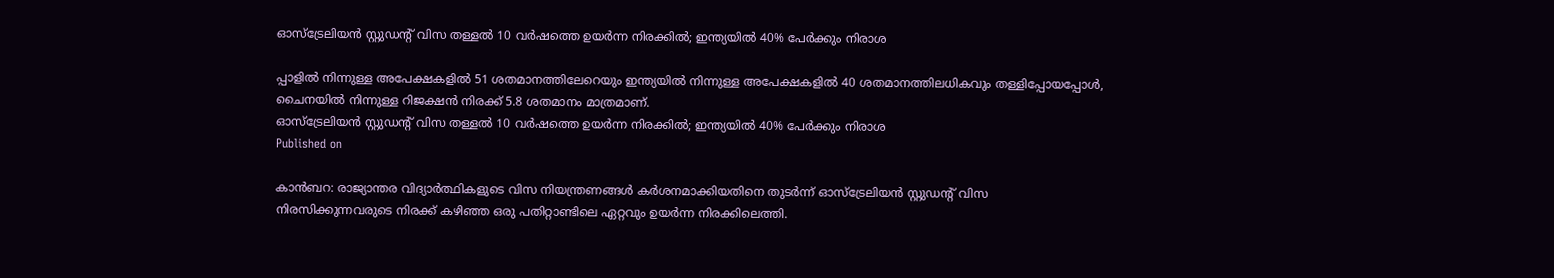ഓസ്‌ട്രേലിയൻ സ്റ്റുഡന്റ് വിസ തള്ളൽ 10 വർഷത്തെ ഉയർന്ന നിരക്കിൽ; ഇന്ത്യയിൽ 40% പേർക്കും നിരാശ

പ്പാളിൽ നിന്നുള്ള അപേക്ഷകളിൽ 51 ശതമാനത്തിലേറെയും ഇന്ത്യയിൽ നിന്നുള്ള അപേക്ഷകളിൽ 40 ശതമാനത്തിലധികവും തള്ളിപ്പോയപ്പോൾ, ചൈനയിൽ നിന്നുള്ള റിജക്ഷൻ നിരക്ക് 5.8 ശതമാനം മാത്രമാണ്.
ഓസ്‌ട്രേലിയൻ സ്റ്റുഡന്റ് വിസ തള്ളൽ 10 വർഷത്തെ ഉയർന്ന നിരക്കിൽ; ഇന്ത്യയിൽ 40% പേർക്കും നിരാശ
Published on

കാൻബറ: രാജ്യാന്തര വിദ്യാർത്ഥികളുടെ വിസ നിയന്ത്രണങ്ങൾ കർശനമാക്കിയതിനെ തുടർന്ന് ഓസ്‌ട്രേലിയൻ സ്റ്റുഡന്റ് വിസ നിരസിക്കുന്നവരുടെ നിരക്ക് കഴിഞ്ഞ ഒരു പതിറ്റാണ്ടിലെ ഏറ്റവും ഉയർന്ന നിരക്കിലെത്തി.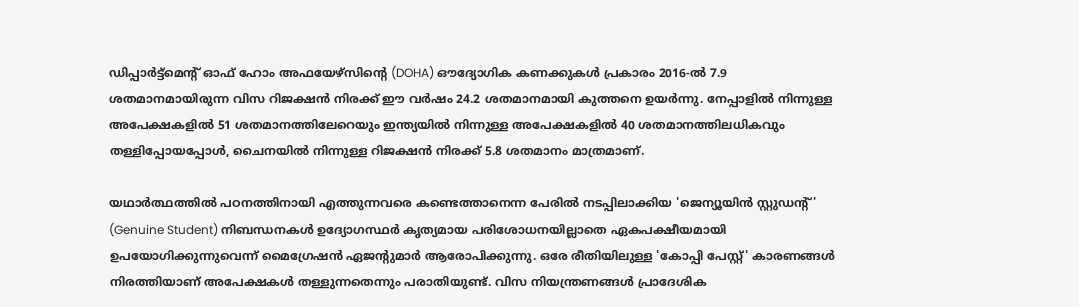ഡിപ്പാർട്ട്‌മെന്റ് ഓഫ് ഹോം അഫയേഴ്‌സിന്റെ (DOHA) ഔദ്യോഗിക കണക്കുകൾ പ്രകാരം 2016-ൽ 7.9 ശതമാനമായിരുന്ന വിസ റിജക്ഷൻ നിരക്ക് ഈ വർഷം 24.2 ശതമാനമായി കുത്തനെ ഉയർന്നു. നേപ്പാളിൽ നിന്നുള്ള അപേക്ഷകളിൽ 51 ശതമാനത്തിലേറെയും ഇന്ത്യയിൽ നിന്നുള്ള അപേക്ഷകളിൽ 40 ശതമാനത്തിലധികവും തള്ളിപ്പോയപ്പോൾ, ചൈനയിൽ നിന്നുള്ള റിജക്ഷൻ നിരക്ക് 5.8 ശതമാനം മാത്രമാണ്.

യഥാർത്ഥത്തിൽ പഠനത്തിനായി എത്തുന്നവരെ കണ്ടെത്താനെന്ന പേരിൽ നടപ്പിലാക്കിയ 'ജെന്യൂയിൻ സ്റ്റുഡന്റ്' (Genuine Student) നിബന്ധനകൾ ഉദ്യോഗസ്ഥർ കൃത്യമായ പരിശോധനയില്ലാതെ ഏകപക്ഷീയമായി ഉപയോഗിക്കുന്നുവെന്ന് മൈഗ്രേഷൻ ഏജന്റുമാർ ആരോപിക്കുന്നു. ഒരേ രീതിയിലുള്ള 'കോപ്പി പേസ്റ്റ്' കാരണങ്ങൾ നിരത്തിയാണ് അപേക്ഷകൾ തള്ളുന്നതെന്നും പരാതിയുണ്ട്. വിസ നിയന്ത്രണങ്ങൾ പ്രാദേശിക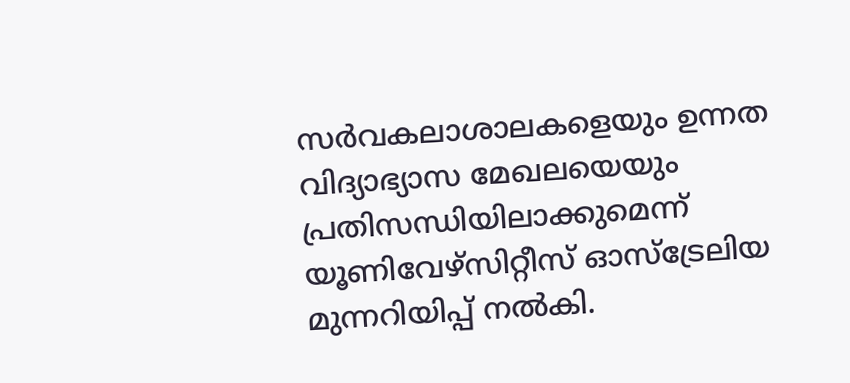സർവകലാശാലകളെയും ഉന്നത വിദ്യാഭ്യാസ മേഖലയെയും പ്രതിസന്ധിയിലാക്കുമെന്ന് യൂണിവേഴ്സിറ്റീസ് ഓസ്ട്രേലിയ മുന്നറിയിപ്പ് നൽകി.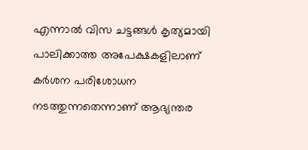എന്നാൽ വിസ ചട്ടങ്ങൾ കൃത്യമായി പാലിക്കാത്ത അപേക്ഷകളിലാണ് കർശന പരിശോധന നടത്തുന്നതെന്നാണ് ആഭ്യന്തര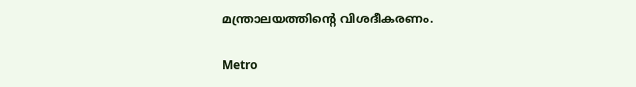മന്ത്രാലയത്തിന്റെ വിശദീകരണം.

Metro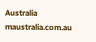Australia
maustralia.com.au